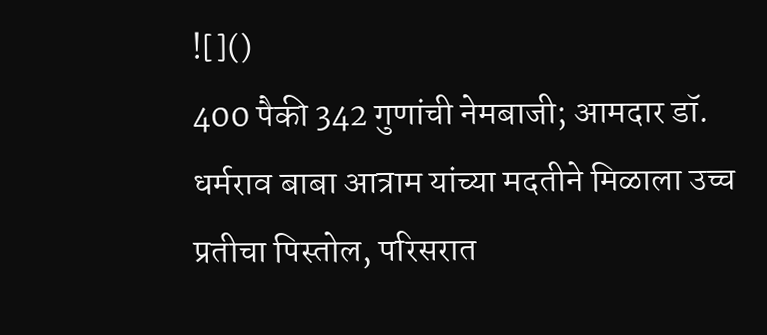![]()
400 पैकी 342 गुणांची नेमबाजी; आमदार डॉ. धर्मराव बाबा आत्राम यांच्या मदतीने मिळाला उच्च प्रतीचा पिस्तोल, परिसरात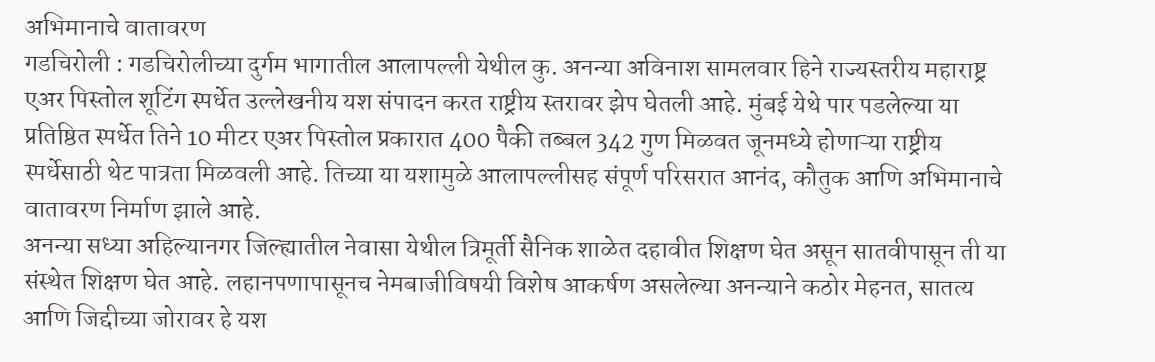अभिमानाचे वातावरण
गडचिरोली : गडचिरोलीच्या दुर्गम भागातील आलापल्ली येथील कु. अनन्या अविनाश सामलवार हिने राज्यस्तरीय महाराष्ट्र एअर पिस्तोल शूटिंग स्पर्धेत उल्लेखनीय यश संपादन करत राष्ट्रीय स्तरावर झेप घेतली आहे. मुंबई येथे पार पडलेल्या या प्रतिष्ठित स्पर्धेत तिने 10 मीटर एअर पिस्तोल प्रकारात 400 पैकी तब्बल 342 गुण मिळवत जूनमध्ये होणाऱ्या राष्ट्रीय स्पर्धेसाठी थेट पात्रता मिळवली आहे. तिच्या या यशामुळे आलापल्लीसह संपूर्ण परिसरात आनंद, कौतुक आणि अभिमानाचे वातावरण निर्माण झाले आहे.
अनन्या सध्या अहिल्यानगर जिल्ह्यातील नेवासा येथील त्रिमूर्ती सैनिक शाळेत दहावीत शिक्षण घेत असून सातवीपासून ती या संस्थेत शिक्षण घेत आहे. लहानपणापासूनच नेमबाजीविषयी विशेष आकर्षण असलेल्या अनन्याने कठोर मेहनत, सातत्य आणि जिद्दीच्या जोरावर हे यश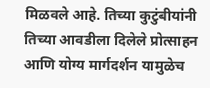मिळवले आहे. तिच्या कुटुंबीयांनी तिच्या आवडीला दिलेले प्रोत्साहन आणि योग्य मार्गदर्शन यामुळेच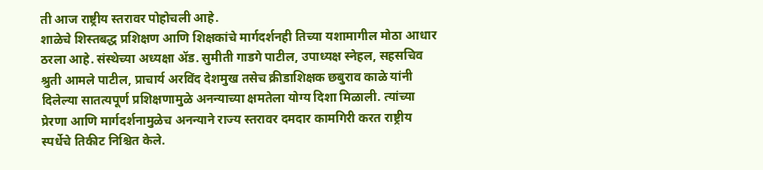ती आज राष्ट्रीय स्तरावर पोहोचली आहे.
शाळेचे शिस्तबद्ध प्रशिक्षण आणि शिक्षकांचे मार्गदर्शनही तिच्या यशामागील मोठा आधार ठरला आहे. संस्थेच्या अध्यक्षा ॲड. सुमीती गाडगे पाटील, उपाध्यक्ष स्नेहल, सहसचिव श्रुती आमले पाटील, प्राचार्य अरविंद देशमुख तसेच क्रीडाशिक्षक छबुराव काळे यांनी दिलेल्या सातत्यपूर्ण प्रशिक्षणामुळे अनन्याच्या क्षमतेला योग्य दिशा मिळाली. त्यांच्या प्रेरणा आणि मार्गदर्शनामुळेच अनन्याने राज्य स्तरावर दमदार कामगिरी करत राष्ट्रीय स्पर्धेचे तिकीट निश्चित केले.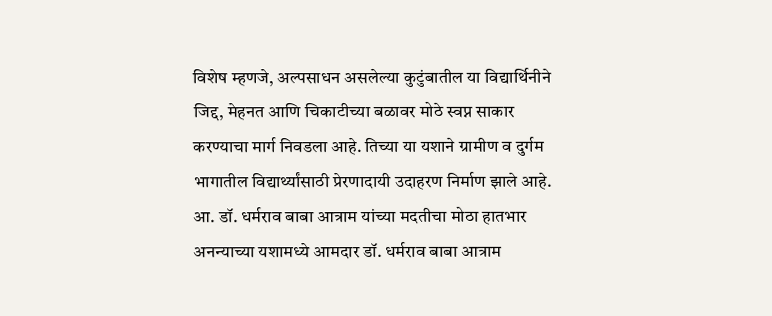विशेष म्हणजे, अल्पसाधन असलेल्या कुटुंबातील या विद्यार्थिनीने जिद्द, मेहनत आणि चिकाटीच्या बळावर मोठे स्वप्न साकार करण्याचा मार्ग निवडला आहे. तिच्या या यशाने ग्रामीण व दुर्गम भागातील विद्यार्थ्यांसाठी प्रेरणादायी उदाहरण निर्माण झाले आहे.
आ. डॉ. धर्मराव बाबा आत्राम यांच्या मदतीचा मोठा हातभार
अनन्याच्या यशामध्ये आमदार डॉ. धर्मराव बाबा आत्राम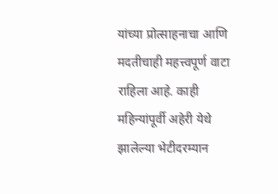यांच्या प्रोत्साहनाचा आणि मदतीचाही महत्त्वपूर्ण वाटा राहिला आहे. काही महिन्यांपूर्वी अहेरी येथे झालेल्या भेटीदरम्यान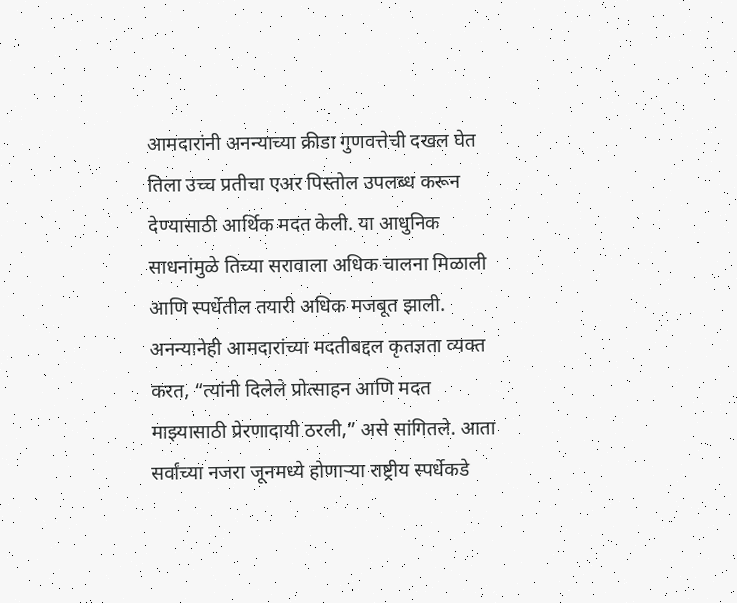आमदारांनी अनन्याच्या क्रीडा गुणवत्तेची दखल घेत तिला उच्च प्रतीचा एअर पिस्तोल उपलब्ध करून देण्यासाठी आर्थिक मदत केली. या आधुनिक साधनांमुळे तिच्या सरावाला अधिक चालना मिळाली आणि स्पर्धेतील तयारी अधिक मजबूत झाली.
अनन्यानेही आमदारांच्या मदतीबद्दल कृतज्ञता व्यक्त करत, “त्यांनी दिलेले प्रोत्साहन आणि मदत माझ्यासाठी प्रेरणादायी ठरली,” असे सांगितले. आता सर्वांच्या नजरा जूनमध्ये होणाऱ्या राष्ट्रीय स्पर्धेकडे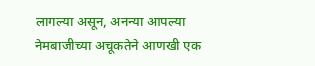लागल्या असून, अनन्या आपल्या नेमबाजीच्या अचूकतेने आणखी एक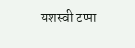यशस्वी टप्पा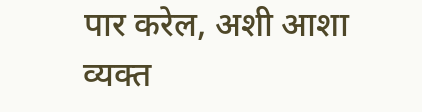पार करेल, अशी आशा व्यक्त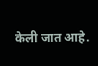केली जात आहे.